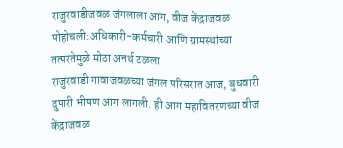राजुरवाडीजवळ जंगलाला आग, वीज केंद्राजवळ पोहोचली:अधिकारी-कर्मचारी आणि ग्रामस्थांच्या तत्परतेमुळे मोठा अनर्थ टळला
राजुरवाडी गावाजवळच्या जंगल परिसरात आज, बुधवारी दुपारी भीषण आग लागली. ही आग महावितरणच्या वीज केंद्राजवळ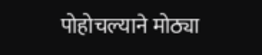पोहोचल्याने मोठ्या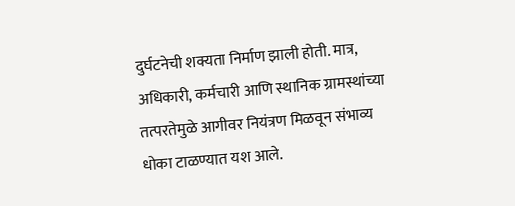दुर्घटनेची शक्यता निर्माण झाली होती. मात्र, अधिकारी, कर्मचारी आणि स्थानिक ग्रामस्थांच्या तत्परतेमुळे आगीवर नियंत्रण मिळवून संभाव्य धोका टाळण्यात यश आले.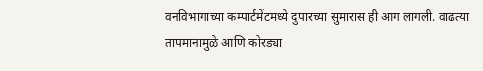वनविभागाच्या कम्पार्टमेंटमध्ये दुपारच्या सुमारास ही आग लागली. वाढत्या तापमानामुळे आणि कोरड्या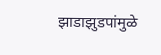झाडाझुडपांमुळे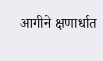आगीने क्षणार्धात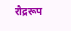रौद्ररूप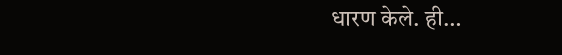धारण केले. ही…